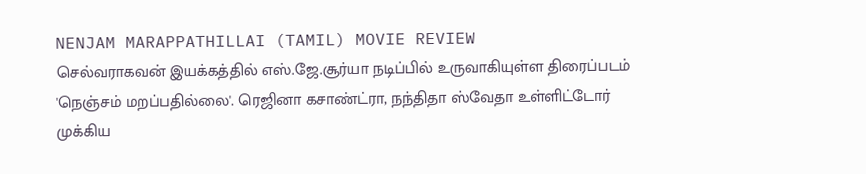NENJAM MARAPPATHILLAI (TAMIL) MOVIE REVIEW
செல்வராகவன் இயக்கத்தில் எஸ்.ஜே.சூர்யா நடிப்பில் உருவாகியுள்ள திரைப்படம் 'நெஞ்சம் மறப்பதில்லை'. ரெஜினா கசாண்ட்ரா, நந்திதா ஸ்வேதா உள்ளிட்டோர் முக்கிய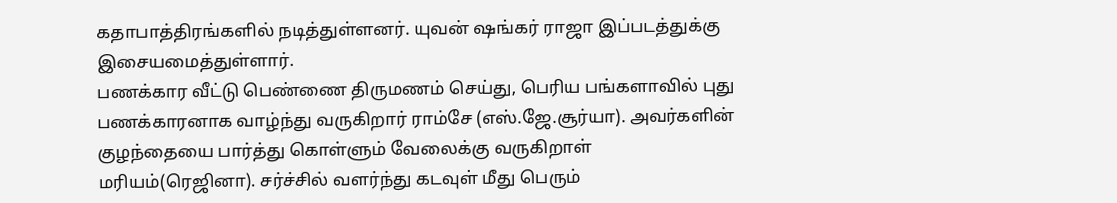கதாபாத்திரங்களில் நடித்துள்ளனர். யுவன் ஷங்கர் ராஜா இப்படத்துக்கு இசையமைத்துள்ளார்.
பணக்கார வீட்டு பெண்ணை திருமணம் செய்து, பெரிய பங்களாவில் புது பணக்காரனாக வாழ்ந்து வருகிறார் ராம்சே (எஸ்.ஜே.சூர்யா). அவர்களின் குழந்தையை பார்த்து கொள்ளும் வேலைக்கு வருகிறாள் மரியம்(ரெஜினா). சர்ச்சில் வளர்ந்து கடவுள் மீது பெரும்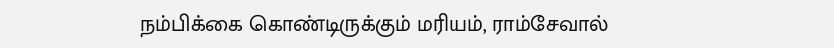நம்பிக்கை கொண்டிருக்கும் மரியம், ராம்சேவால்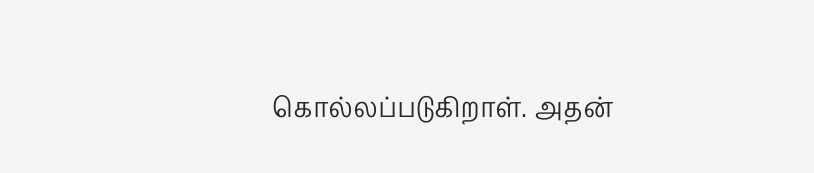கொல்லப்படுகிறாள். அதன்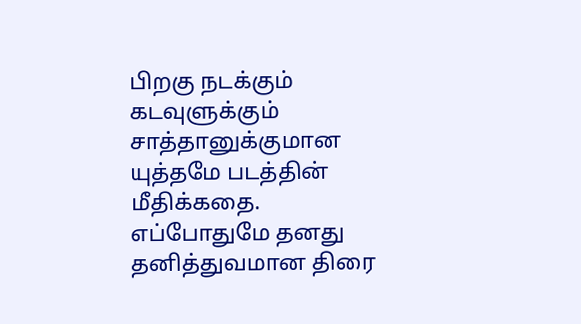பிறகு நடக்கும் கடவுளுக்கும் சாத்தானுக்குமான யுத்தமே படத்தின் மீதிக்கதை.
எப்போதுமே தனது தனித்துவமான திரை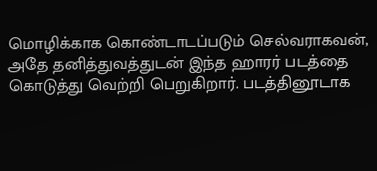மொழிக்காக கொண்டாடப்படும் செல்வராகவன், அதே தனித்துவத்துடன் இந்த ஹாரர் படத்தை கொடுத்து வெற்றி பெறுகிறார். படத்தினூடாக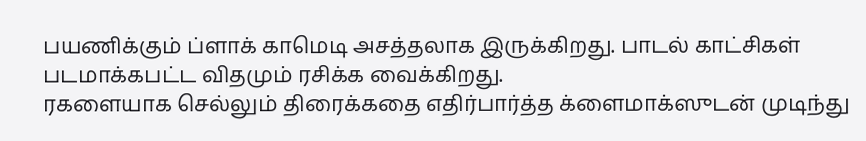பயணிக்கும் ப்ளாக் காமெடி அசத்தலாக இருக்கிறது. பாடல் காட்சிகள் படமாக்கபட்ட விதமும் ரசிக்க வைக்கிறது.
ரகளையாக செல்லும் திரைக்கதை எதிர்பார்த்த க்ளைமாக்ஸுடன் முடிந்து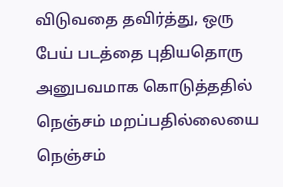விடுவதை தவிர்த்து, ஒரு பேய் படத்தை புதியதொரு அனுபவமாக கொடுத்ததில் நெஞ்சம் மறப்பதில்லையை நெஞ்சம்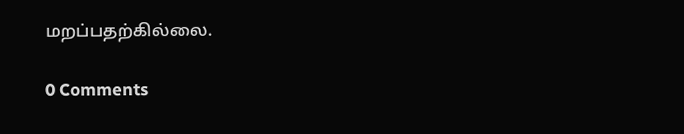மறப்பதற்கில்லை.

0 Comments